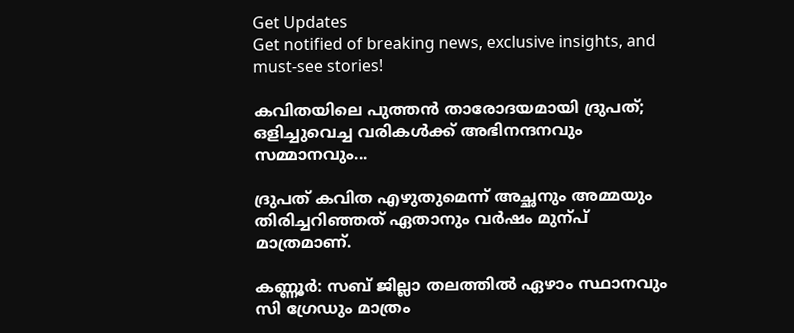Get Updates
Get notified of breaking news, exclusive insights, and must-see stories!

കവിതയിലെ പുത്തൻ താരോദയമായി ദ്രുപത്; ഒളിച്ചുവെച്ച വരികൾക്ക് അഭിനന്ദനവും സമ്മാനവും...

ദ്രുപത് കവിത എഴുതുമെന്ന് അച്ഛനും അമ്മയും തിരിച്ചറിഞ്ഞത് ഏതാനും വർഷം മുന്പ് മാത്രമാണ്.

കണ്ണൂര്‍: സബ് ജില്ലാ തലത്തില്‍ ഏഴാം സ്ഥാനവും സി ഗ്രേഡും മാത്രം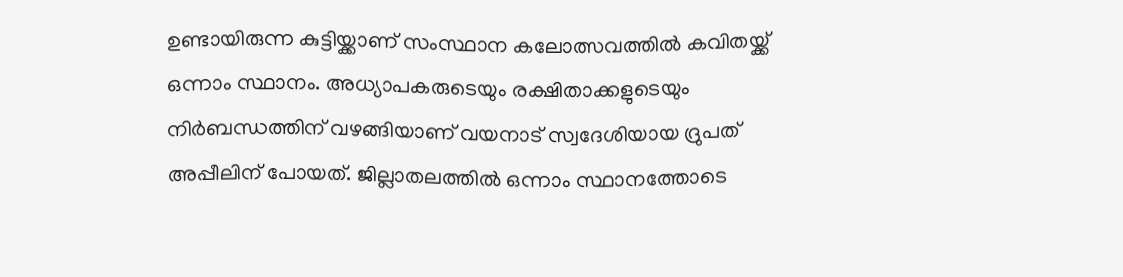ഉണ്ടായിരുന്ന കുട്ടിയ്ക്കാണ് സംസ്ഥാന കലോത്സവത്തില്‍ കവിതയ്ക്ക് ഒന്നാം സ്ഥാനം. അധ്യാപകരുടെയും രക്ഷിതാക്കളുടെയും നിര്‍ബന്ധത്തിന് വഴങ്ങിയാണ് വയനാട് സ്വദേശിയായ ദ്രുപത് അപ്പീലിന് പോയത്. ജില്ലാതലത്തില്‍ ഒന്നാം സ്ഥാനത്തോടെ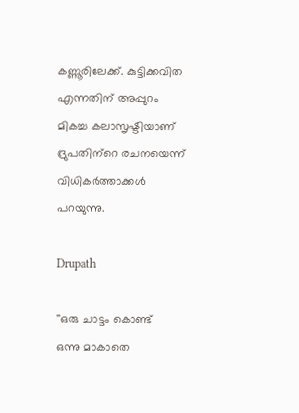കണ്ണൂരിലേക്ക്. കുട്ടിക്കവിത എന്നതിന് അപ്പുറം മികച്ച കലാസൃഷ്ടിയാണ് ദ്രുപതിന്‌റെ രചനയെന്ന് വിധികര്‍ത്താക്കള്‍ പറയുന്നു.

Drupath

''ഒരു ചാട്ടം കൊണ്ട്
ഒന്നു മാകാതെ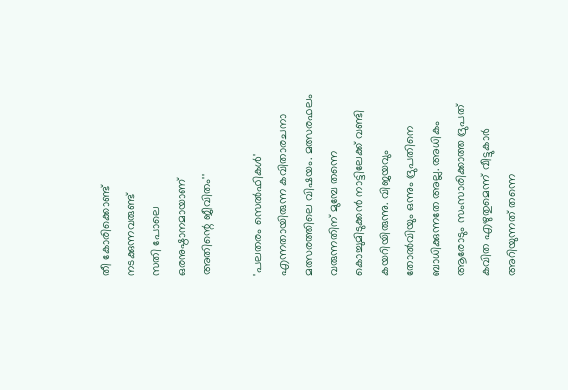തീ കോരിക്കൊണ്ട്
നടക്കുന്നവരുണ്ട്
സതി പോലെ
ഒരനുഷ്ഠാനമായാണ്
അതിന്റെ ജീവിതം''

'പലതരം സെല്‍ഫികള്‍' എന്നതായിരുന്ന കവിതാരചനാ മത്സരത്തിലെ വിഷയം. മത്സരഫലം വരുന്നതിന് മുമ്പേ തന്നെ കൊച്ചുമിടുക്കന്‍ നാട്ടിലേക്ക് വണ്ടി കയറിയിരുന്നു. വിജയവും തോല്‍വിയും ഒന്നും ദ്രുപതിനെ ബാധിക്കുന്നതേ അല്ല. അധികം ആരോടും സംസാരിക്കാത്ത ദ്രുപത് കവിത എഴുതുമെന്ന് വീട്ടുകാര്‍ അറിയുന്നത് തന്നെ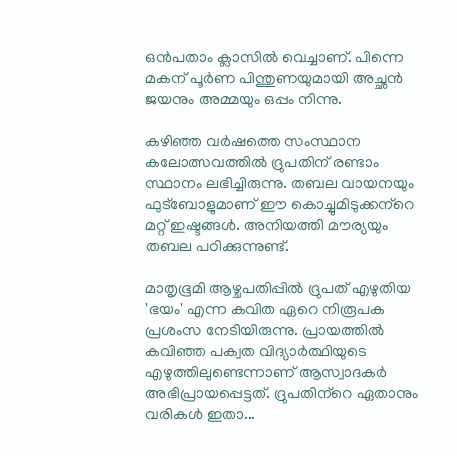ഒന്‍പതാം ക്ലാസില്‍ വെച്ചാണ്. പിന്നെ മകന് പൂര്‍ണ പിന്തുണയുമായി അച്ഛന്‍ ജയനും അമ്മയും ഒപ്പം നിന്നു.

കഴിഞ്ഞ വര്‍ഷത്തെ സംസ്ഥാന കലോത്സവത്തില്‍ ദ്രുപതിന് രണ്ടാം സ്ഥാനം ലഭിച്ചിരുന്നു. തബല വായനയും ഫുട്‌ബോളുമാണ് ഈ കൊച്ചുമിടുക്കന്‌റെ മറ്റ് ഇഷ്ടങ്ങള്‍. അനിയത്തി മൗര്യയും തബല പഠിക്കുന്നുണ്ട്.

മാതൃഭൂമി ആഴ്ചപതിപ്പില്‍ ദ്രുപത് എഴുതിയ 'ഭയം' എന്ന കവിത ഏറെ നിരൂപക പ്രശംസ നേടിയിരുന്നു. പ്രായത്തില്‍ കവിഞ്ഞ പക്വത വിദ്യാര്‍ത്ഥിയുടെ എഴുത്തിലുണ്ടെന്നാണ് ആസ്വാദകര്‍ അഭിപ്രായപ്പെട്ടത്. ദ്രുപതിന്‌റെ ഏതാനും വരികള്‍ ഇതാ...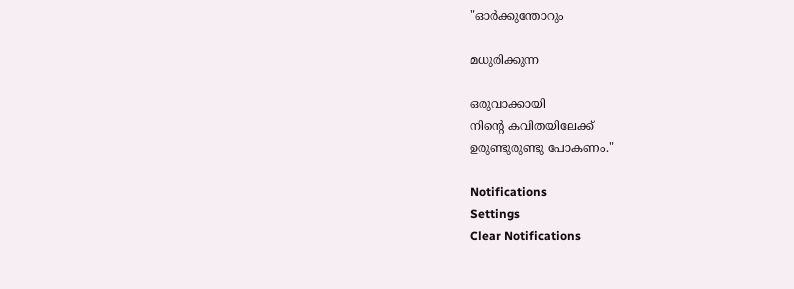"ഓര്‍ക്കുന്തോറും

മധുരിക്കുന്ന

ഒരുവാക്കായി
നിന്‍റെ കവിതയിലേക്ക്
ഉരുണ്ടുരുണ്ടു പോകണം."

Notifications
Settings
Clear Notifications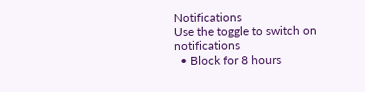Notifications
Use the toggle to switch on notifications
  • Block for 8 hours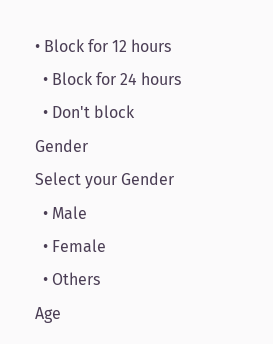• Block for 12 hours
  • Block for 24 hours
  • Don't block
Gender
Select your Gender
  • Male
  • Female
  • Others
Age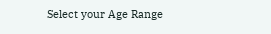Select your Age Range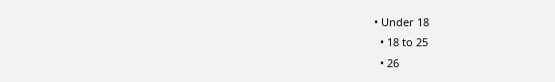• Under 18
  • 18 to 25
  • 26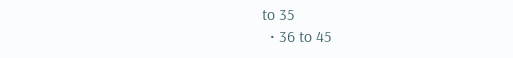to 35
  • 36 to 45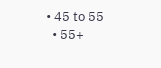• 45 to 55
  • 55+